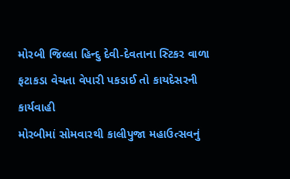મોરબી જિલ્લા હિન્દુ દેવી-દેવતાના સ્ટિકર વાળા ફટાકડા વેચતા વેપારી પકડાઈ તો કાયદેસરની કાર્યવાહી
મોરબીમાં સોમવારથી કાલીપુજા મહાઉત્સવનું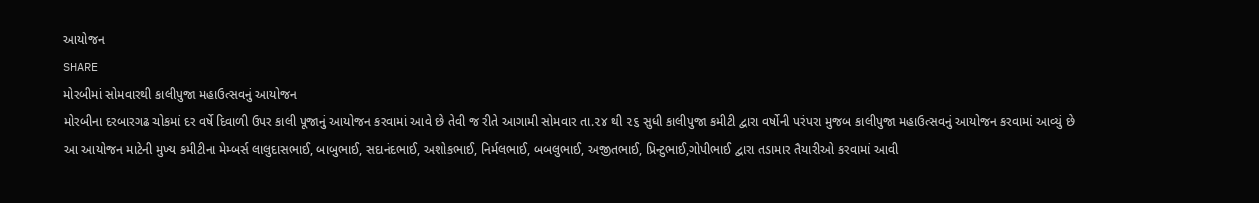આયોજન
SHARE
મોરબીમાં સોમવારથી કાલીપુજા મહાઉત્સવનું આયોજન
મોરબીના દરબારગઢ ચોકમાં દર વર્ષે દિવાળી ઉપર કાલી પૂજાનું આયોજન કરવામાં આવે છે તેવી જ રીતે આગામી સોમવાર તા.૨૪ થી ૨૬ સુધી કાલીપુજા કમીટી દ્વારા વર્ષોની પરંપરા મુજબ કાલીપુજા મહાઉત્સવનું આયોજન કરવામાં આવ્યું છે
આ આયોજન માટેની મુખ્ય કમીટીના મેમ્બર્સ લાલુદાસભાઈ, બાબુભાઈ, સદાનંદભાઈ, અશોકભાઈ, નિર્મલભાઈ, બબલુભાઈ, અજીતભાઈ, પ્રિન્ટુભાઈ,ગોપીભાઈ દ્વારા તડામાર તૈયારીઓ કરવામાં આવી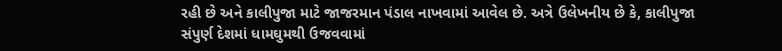રહી છે અને કાલીપુજા માટે જાજરમાન પંડાલ નાખવામાં આવેલ છે. અત્રે ઉલેખનીય છે કે, કાલીપુજા સંપુર્ણ દેશમાં ધામઘુમથી ઉજવવામાં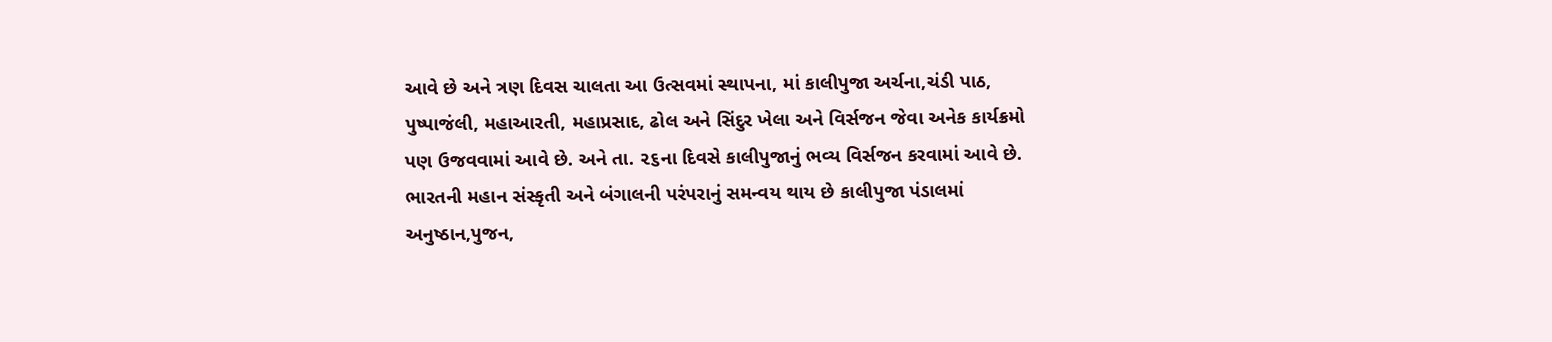આવે છે અને ત્રણ દિવસ ચાલતા આ ઉત્સવમાં સ્થાપના, માં કાલીપુજા અર્ચના,ચંડી પાઠ, પુષ્પાજંલી, મહાઆરતી, મહાપ્રસાદ, ઢોલ અને સિંદુર ખેલા અને વિર્સજન જેવા અનેક કાર્યક્રમો પણ ઉજવવામાં આવે છે. અને તા. ૨૬ના દિવસે કાલીપુજાનું ભવ્ય વિર્સજન કરવામાં આવે છે. ભારતની મહાન સંસ્કૃતી અને બંગાલની પરંપરાનું સમન્વય થાય છે કાલીપુજા પંડાલમાં અનુષ્ઠાન,પુજન,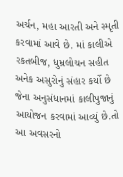અર્ચન, મહા આરતી અને સ્મૃતી કરવામાં આવે છે. માં કાલીએ રકતબીજ, ધુમ્રલોચન સહીત અનેક અસુરોનું સંહાર કર્યો છે જેના અનુસંધાનમાં કાલીપુજાનું આયોજન કરવામાં આવ્યું છે.તો આ અવસરનો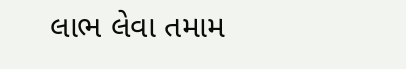લાભ લેવા તમામ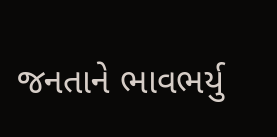જનતાને ભાવભર્યુ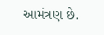આમંત્રણ છે.